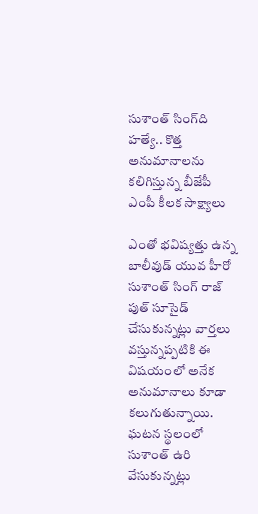సుశాంత్ సింగ్‌ది హ‌త్యే.. కొత్త అనుమానాలను కలిగిస్తున్న బీజేపీ ఎంపీ కీలక సాక్ష్యాలు

ఎంతో భవిష్యత్తు ఉన్న బాలీవుడ్ యువ హీరో సుశాంత్ సింగ్ రాజ్ పుత్ సూసైడ్ చేసుకున్నట్లు వార్తలు వస్తున్నప్పటికి ఈ విషయంలో అనేక అనుమానాలు కూడా కలుగుతున్నాయి. ఘటన స్థలంలో సుశాంత్ ఉరి వేసుకున్నట్లు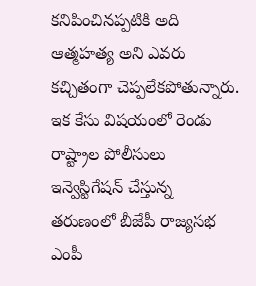కనిపించినప్పటికి అది ఆత్మహత్య అని ఎవరు కచ్చితంగా చెప్పలేకపోతున్నారు. ఇక కేసు విషయంలో రెండు రాష్ట్రాల పోలీసులు ఇన్వెస్టిగేషన్ చేస్తున్న తరుణంలో బీజేపీ రాజ్యసభ ఎంపీ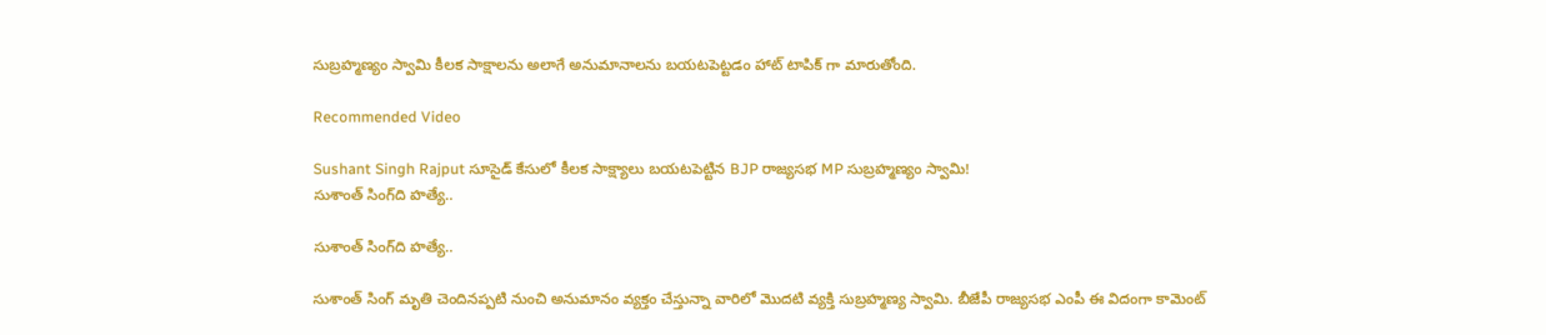సుబ్రహ్మణ్యం స్వామి కీలక సాక్షాలను అలాగే అనుమానాలను బయటపెట్టడం హాట్ టాపిక్ గా మారుతోంది.

Recommended Video

Sushant Singh Rajput సూసైడ్ కేసులో కీలక సాక్ష్యాలు బయటపెట్టిన BJP రాజ్యసభ MP సుబ్రహ్మణ్యం స్వామి!
సుశాంత్ సింగ్‌ది హ‌త్యే..

సుశాంత్ సింగ్‌ది హ‌త్యే..

సుశాంత్ సింగ్ మృతి చెందినప్పటి నుంచి అనుమానం వ్యక్తం చేస్తున్నా వారిలో మొదటి వ్యక్తి సుబ్రహ్మణ్య స్వామి. బీజేపీ రాజ్యసభ ఎంపీ ఈ విదంగా కామెంట్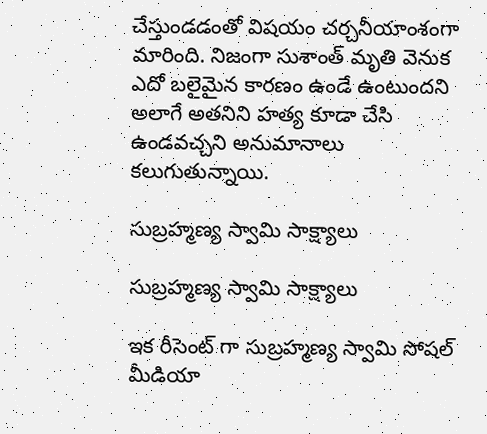చేస్తుండడంతో విషయం చర్చనీయాంశంగా మారింది. నిజంగా సుశాంత్ మృతి వెనుక ఎదో బలైమైన కారణం ఉండే ఉంటుందని అలాగే అతనిని హత్య కూడా చేసి ఉండవచ్చని అనుమానాలు కలుగుతున్నాయి.

సుబ్రహ్మణ్య స్వామి సాక్ష్యాలు

సుబ్రహ్మణ్య స్వామి సాక్ష్యాలు

ఇక రీసెంట్ గా సుబ్రహ్మణ్య స్వామి సోషల్ మీడియా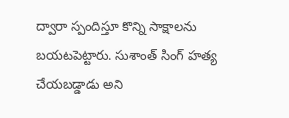ద్వారా స్పందిస్తూ కొన్ని సాక్షాలను బయటపెట్టారు. సుశాంత్ సింగ్ హత్య చేయబడ్డాడు అని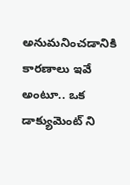అనుమనించడానికి కారణాలు ఇవే అంటూ.. ఒక డాక్యుమెంట్ ని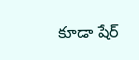కూడా షేర్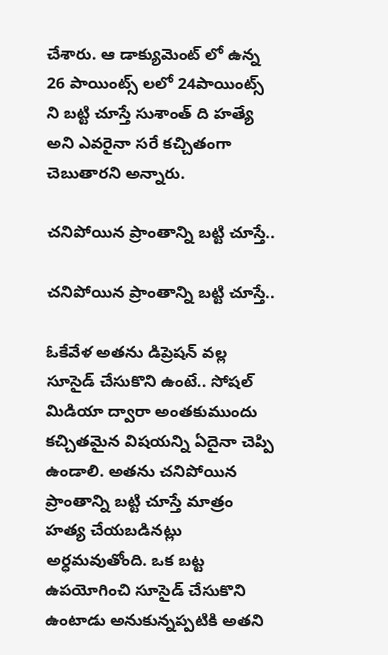చేశారు. ఆ డాక్యుమెంట్ లో ఉన్న 26 పాయింట్స్ లలో 24పాయింట్స్ ని బట్టి చూస్తే సుశాంత్ ది హత్యే అని ఎవరైనా సరే కచ్చితంగా చెబుతారని అన్నారు.

చనిపోయిన ప్రాంతాన్ని బట్టి చూస్తే..

చనిపోయిన ప్రాంతాన్ని బట్టి చూస్తే..

ఓకేవేళ అతను డిప్రెషన్ వల్ల సూసైడ్ చేసుకొని ఉంటే.. సోషల్ మిడియా ద్వారా అంతకుముందు కచ్చితమైన విషయన్ని ఏదైనా చెప్పి ఉండాలి. అతను చనిపోయిన ప్రాంతాన్ని బట్టి చూస్తే మాత్రం హత్య చేయబడినట్లు అర్ధమవుతోంది. ఒక బట్ట ఉపయోగించి సూసైడ్ చేసుకొని ఉంటాడు అనుకున్నప్పటికి అతని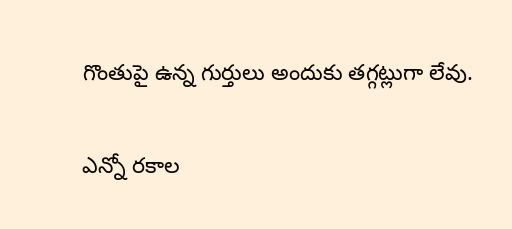గొంతుపై ఉన్న గుర్తులు అందుకు తగ్గట్లుగా లేవు.

ఎన్నో రకాల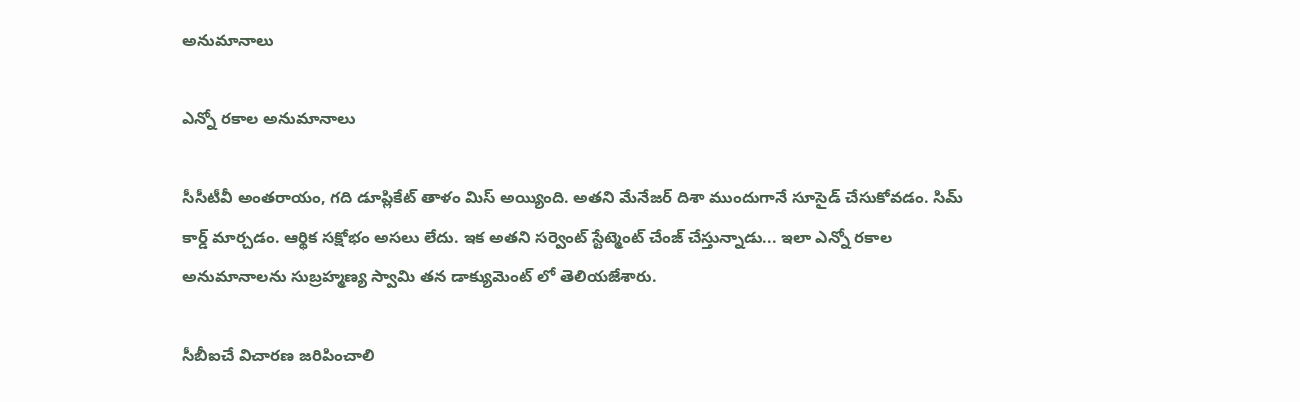అనుమానాలు

ఎన్నో రకాల అనుమానాలు

సీసీటీవీ అంతరాయం, గది డూప్లికేట్ తాళం మిస్ అయ్యింది. అతని మేనేజర్ దిశా ముందుగానే సూసైడ్ చేసుకోవడం. సిమ్ కార్డ్ మార్చడం. ఆర్థిక సక్షోభం అసలు లేదు. ఇక అతని సర్వెంట్ స్టేట్మెంట్ చేంజ్ చేస్తున్నాడు... ఇలా ఎన్నో రకాల అనుమానాలను సుబ్రహ్మణ్య స్వామి తన డాక్యుమెంట్ లో తెలియజేశారు.

సీబీఐచే విచార‌ణ జ‌రిపించాలి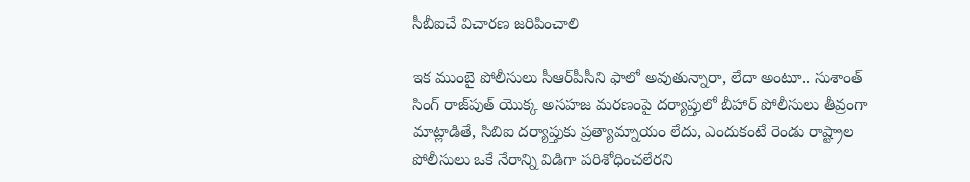సీబీఐచే విచార‌ణ జ‌రిపించాలి

ఇక ముంబై పోలీసులు సీఆర్‌పీసీని ఫాలో అవుతున్నారా, లేదా అంటూ.. సుశాంత్ సింగ్ రాజ్‌పుత్ యొక్క అసహజ మరణంపై దర్యాప్తులో బీహార్ పోలీసులు తీవ్రంగా మాట్లాడితే, సిబిఐ దర్యాప్తుకు ప్రత్యామ్నాయం లేదు, ఎందుకంటే రెండు రాష్ట్రాల పోలీసులు ఒకే నేరాన్ని విడిగా పరిశోధించలేరని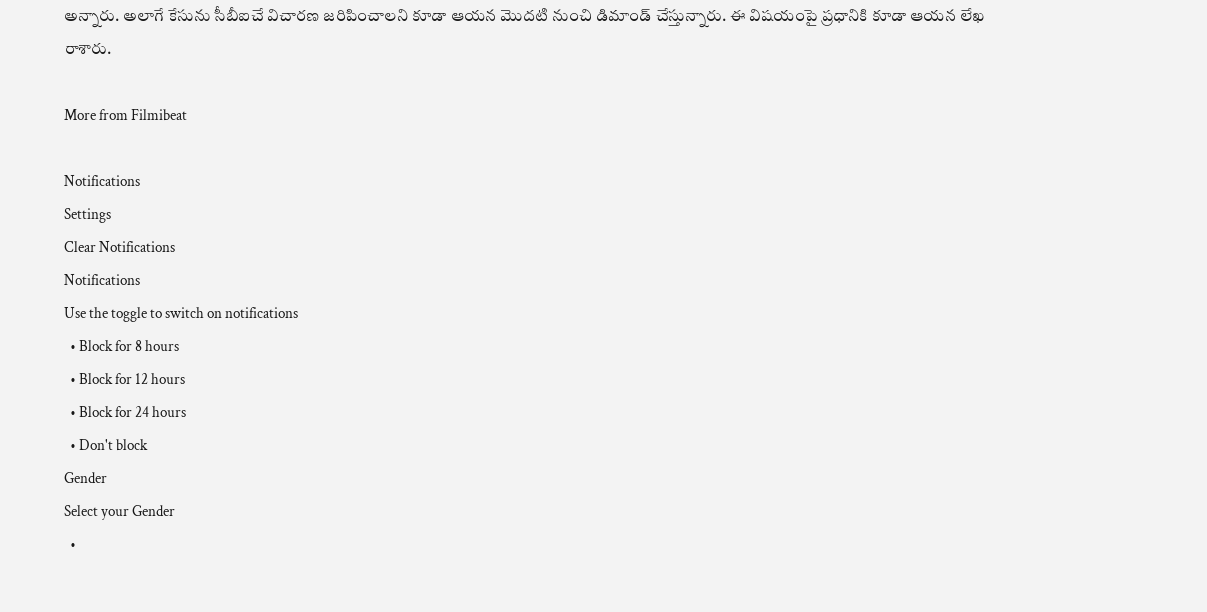అన్నారు. అలాగే కేసును సీబీఐచే విచార‌ణ జ‌రిపించాల‌ని కూడా ఆయన మొదటి నుంచి డిమాండ్ చేస్తున్నారు. ఈ విషయంపై ప్రధానికి కూడా ఆయన లేఖ రాశారు.

More from Filmibeat

Notifications
Settings
Clear Notifications
Notifications
Use the toggle to switch on notifications
  • Block for 8 hours
  • Block for 12 hours
  • Block for 24 hours
  • Don't block
Gender
Select your Gender
  •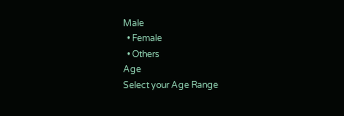Male
  • Female
  • Others
Age
Select your Age Range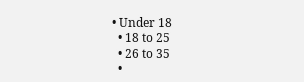• Under 18
  • 18 to 25
  • 26 to 35
  •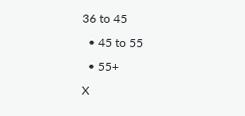36 to 45
  • 45 to 55
  • 55+
X